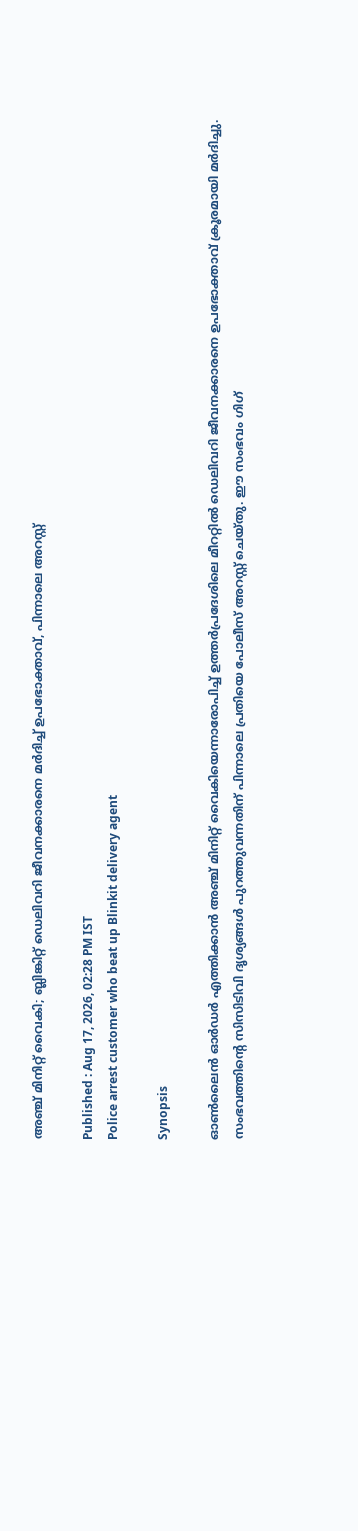അഞ്ച് മിനിറ്റ് വൈകി; ബ്ലിങ്കിറ്റ് ഡെലിവറി ജീവനക്കാരനെ മർദിച്ച് ഉപഭോക്താവ്, പിന്നാലെ അറസ്റ്റ്

Published : Aug 17, 2026, 02:28 PM IST
Police arrest customer who beat up Blinkit delivery agent

Synopsis

ഓൺലൈൻ ഓർഡർ എത്തിക്കാൻ അഞ്ച് മിനിറ്റ് വൈകിയെന്നാരോപിച്ച് ഉത്തർപ്രദേശിലെ മീററ്റിൽ ഡെലിവറി ജീവനക്കാരനെ ഉപഭോക്താവ് ക്രൂരമായി മർദിച്ചു. സംഭവത്തിന്‍റെ സിസിടിവി ദൃശ്യങ്ങൾ പുറത്തുവന്നതിന് പിന്നാലെ പ്രതിയെ പോലീസ് അറസ്റ്റ് ചെയ്തു. ഈ സംഭവം ഗിഗ്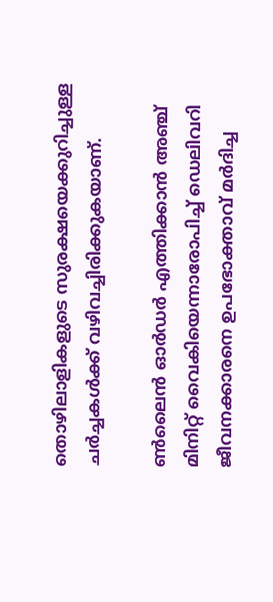തൊഴിലാളികളുടെ സുരക്ഷയെക്കുറിച്ചുള്ള ചർച്ചകൾക്ക് വഴിവച്ചിരിക്കുകയാണ്.

ൺലൈൻ ഓർഡർ എത്തിക്കാൻ അഞ്ച് മിനിറ്റ് വൈകിയെന്നാരോപിച്ച് ഡെലിവറി ജീവനക്കാരനെ ഉപഭോക്താവ് മർദിച്ച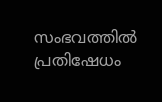സംഭവത്തിൽ പ്രതിഷേധം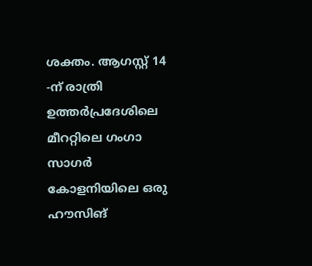ശക്തം. ആഗസ്റ്റ് 14 -ന് രാത്രി ഉത്തർപ്രദേശിലെ മീററ്റിലെ ഗംഗാ സാഗർ കോളനിയിലെ ഒരു ഹൗസിങ്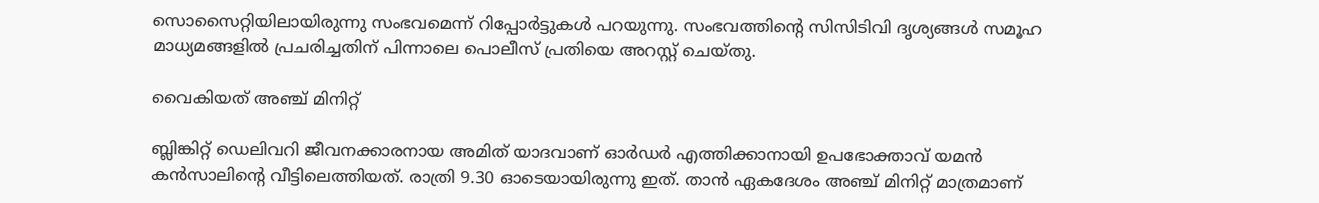സൊസൈറ്റിയിലായിരുന്നു സംഭവമെന്ന് റിപ്പോർട്ടുകൾ പറയുന്നു. സംഭവത്തിന്‍റെ സിസിടിവി ദൃശ്യങ്ങൾ സമൂഹ മാധ്യമങ്ങളിൽ പ്രചരിച്ചതിന് പിന്നാലെ പൊലീസ് പ്രതിയെ അറസ്റ്റ് ചെയ്തു.

വൈകിയത് അഞ്ച് മിനിറ്റ്

ബ്ലിങ്കിറ്റ് ഡെലിവറി ജീവനക്കാരനായ അമിത് യാദവാണ് ഓർഡർ എത്തിക്കാനായി ഉപഭോക്താവ് യമൻ കൻസാലിന്‍റെ വീട്ടിലെത്തിയത്. രാത്രി 9.30 ഓടെയായിരുന്നു ഇത്. താൻ ഏകദേശം അഞ്ച് മിനിറ്റ് മാത്രമാണ്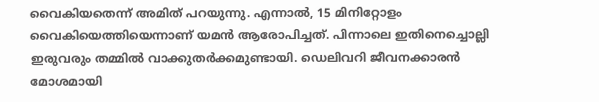വൈകിയതെന്ന് അമിത് പറയുന്നു. എന്നാൽ, 15 മിനിറ്റോളം വൈകിയെത്തിയെന്നാണ് യമൻ ആരോപിച്ചത്. പിന്നാലെ ഇതിനെച്ചൊല്ലി ഇരുവരും തമ്മിൽ വാക്കുതർക്കമുണ്ടായി. ഡെലിവറി ജീവനക്കാരൻ മോശമായി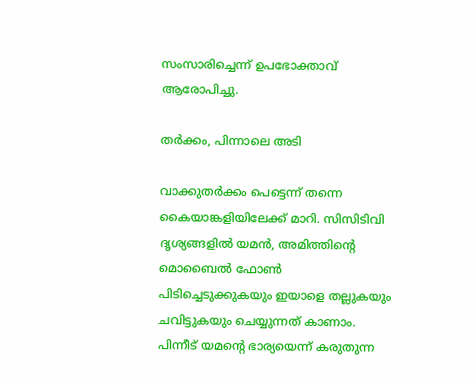സംസാരിച്ചെന്ന് ഉപഭോക്താവ് ആരോപിച്ചു.

തർക്കം, പിന്നാലെ അടി

വാക്കുതർക്കം പെട്ടെന്ന് തന്നെ കൈയാങ്കളിയിലേക്ക് മാറി. സിസിടിവി ദൃശ്യങ്ങളിൽ യമൻ, അമിത്തിന്‍റെ മൊബൈൽ ഫോൺ പിടിച്ചെടുക്കുകയും ഇയാളെ തല്ലുകയും ചവിട്ടുകയും ചെയ്യുന്നത് കാണാം. പിന്നീട് യമന്‍റെ ഭാര്യയെന്ന് കരുതുന്ന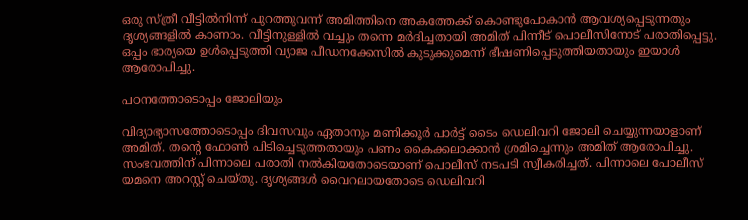ഒരു സ്ത്രീ വീട്ടിൽനിന്ന് പുറത്തുവന്ന് അമിത്തിനെ അകത്തേക്ക് കൊണ്ടുപോകാൻ ആവശ്യപ്പെടുന്നതും ദൃശ്യങ്ങളിൽ കാണാം. വീട്ടിനുള്ളിൽ വച്ചും തന്നെ മർദിച്ചതായി അമിത് പിന്നീട് പൊലീസിനോട് പരാതിപ്പെട്ടു. ഒപ്പം ഭാര്യയെ ഉൾപ്പെടുത്തി വ്യാജ പീഡനക്കേസിൽ കുടുക്കുമെന്ന് ഭീഷണിപ്പെടുത്തിയതായും ഇയാൾ ആരോപിച്ചു.

പഠനത്തോടൊപ്പം ജോലിയും

വിദ്യാഭ്യാസത്തോടൊപ്പം ദിവസവും ഏതാനും മണിക്കൂർ പാർട്ട് ടൈം ഡെലിവറി ജോലി ചെയ്യുന്നയാളാണ് അമിത്. തന്‍റെ ഫോൺ പിടിച്ചെടുത്തതായും പണം കൈക്കലാക്കാൻ ശ്രമിച്ചെന്നും അമിത് ആരോപിച്ചു. സംഭവത്തിന് പിന്നാലെ പരാതി നൽകിയതോടെയാണ് പൊലീസ് നടപടി സ്വീകരിച്ചത്. പിന്നാലെ പോലീസ് യമനെ അറസ്റ്റ് ചെയ്തു. ദൃശ്യങ്ങൾ വൈറലായതോടെ ഡെലിവറി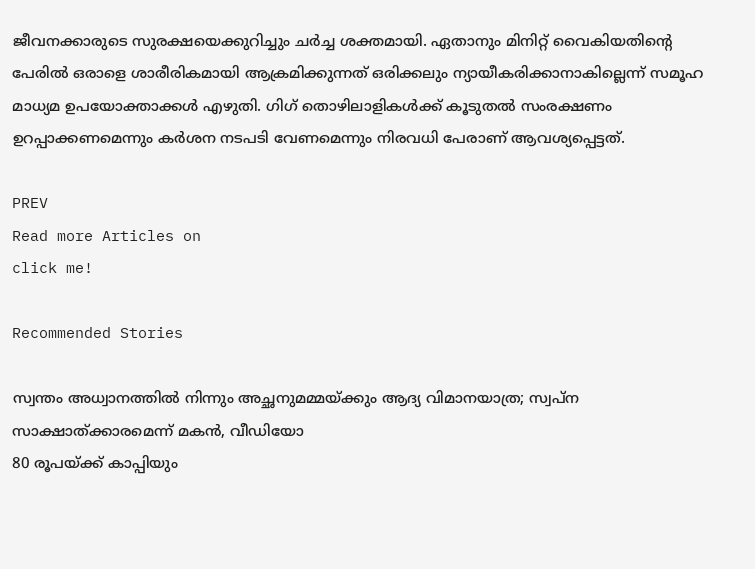ജീവനക്കാരുടെ സുരക്ഷയെക്കുറിച്ചും ചർച്ച ശക്തമായി. ഏതാനും മിനിറ്റ് വൈകിയതിന്‍റെ പേരിൽ ഒരാളെ ശാരീരികമായി ആക്രമിക്കുന്നത് ഒരിക്കലും ന്യായീകരിക്കാനാകില്ലെന്ന് സമൂഹ മാധ്യമ ഉപയോക്താക്കൾ എഴുതി. ഗിഗ് തൊഴിലാളികൾക്ക് കൂടുതൽ സംരക്ഷണം ഉറപ്പാക്കണമെന്നും കർശന നടപടി വേണമെന്നും നിരവധി പേരാണ് ആവശ്യപ്പെട്ടത്.

PREV
Read more Articles on
click me!

Recommended Stories

സ്വന്തം അധ്വാനത്തിൽ നിന്നും അച്ഛനുമമ്മയ്ക്കും ആദ്യ വിമാനയാത്ര; സ്വപ്ന സാക്ഷാത്ക്കാരമെന്ന് മകൻ, വീഡിയോ
80 രൂപയ്ക്ക് കാപ്പിയും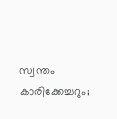സ്വന്തം കാരിക്കേച്ചറും;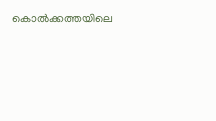കൊൽക്കത്തയിലെ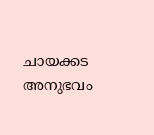ചായക്കട അനുഭവം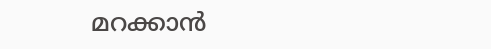മറക്കാൻ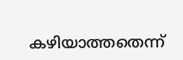കഴിയാത്തതെന്ന്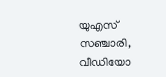യുഎസ് സഞ്ചാരി, വീഡിയോ